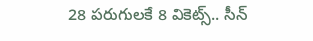28 పరుగులకే 8 వికెట్స్.. సీన్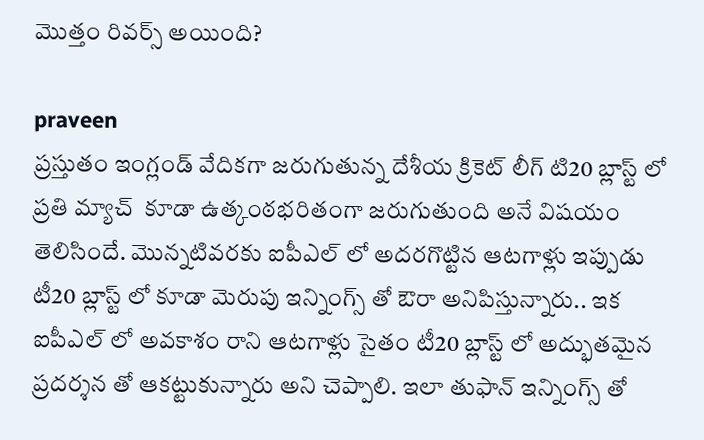మొత్తం రివర్స్ అయింది?

praveen
ప్రస్తుతం ఇంగ్లండ్ వేదికగా జరుగుతున్న దేశీయ క్రికెట్ లీగ్ టి20 బ్లాస్ట్ లో ప్రతి మ్యాచ్  కూడా ఉత్కంఠభరితంగా జరుగుతుంది అనే విషయం తెలిసిందే. మొన్నటివరకు ఐపీఎల్ లో అదరగొట్టిన ఆటగాళ్లు ఇప్పుడు టీ20 బ్లాస్ట్ లో కూడా మెరుపు ఇన్నింగ్స్ తో ఔరా అనిపిస్తున్నారు.. ఇక ఐపీఎల్ లో అవకాశం రాని ఆటగాళ్లు సైతం టీ20 బ్లాస్ట్ లో అద్భుతమైన ప్రదర్శన తో ఆకట్టుకున్నారు అని చెప్పాలి. ఇలా తుఫాన్ ఇన్నింగ్స్ తో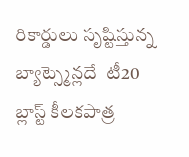రికార్డులు సృష్టిస్తున్న బ్యాట్స్మెన్లదే  టీ20 బ్లాస్ట్ కీలకపాత్ర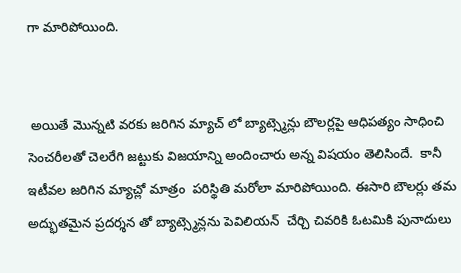గా మారిపోయింది.


 అయితే మొన్నటి వరకు జరిగిన మ్యాచ్ లో బ్యాట్స్మెన్లు బౌలర్లపై ఆధిపత్యం సాధించి సెంచరీలతో చెలరేగి జట్టుకు విజయాన్ని అందించారు అన్న విషయం తెలిసిందే.  కానీ ఇటీవల జరిగిన మ్యాచ్లో మాత్రం  పరిస్థితి మరోలా మారిపోయింది. ఈసారి బౌలర్లు తమ అద్భుతమైన ప్రదర్శన తో బ్యాట్స్మెన్లను పెవిలియన్  చేర్చి చివరికి ఓటమికి పునాదులు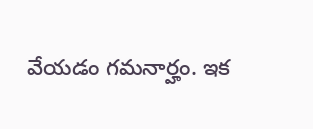వేయడం గమనార్హం. ఇక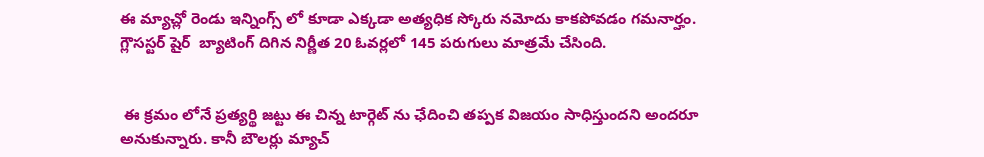ఈ మ్యాచ్లో రెండు ఇన్నింగ్స్ లో కూడా ఎక్కడా అత్యధిక స్కోరు నమోదు కాకపోవడం గమనార్హం. గ్లౌసస్టర్ షైర్  బ్యాటింగ్ దిగిన నిర్ణీత 20 ఓవర్లలో 145 పరుగులు మాత్రమే చేసింది.


 ఈ క్రమం లోనే ప్రత్యర్థి జట్టు ఈ చిన్న టార్గెట్ ను ఛేదించి తప్పక విజయం సాధిస్తుందని అందరూ అనుకున్నారు. కానీ బౌలర్లు మ్యాచ్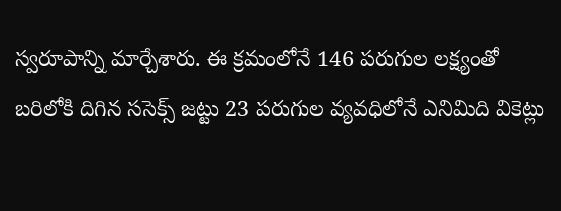స్వరూపాన్ని మార్చేశారు. ఈ క్రమంలోనే 146 పరుగుల లక్ష్యంతో బరిలోకి దిగిన ససెక్స్ జట్టు 23 పరుగుల వ్యవధిలోనే ఎనిమిది వికెట్లు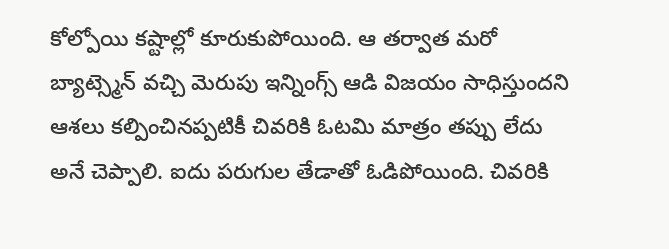కోల్పోయి కష్టాల్లో కూరుకుపోయింది. ఆ తర్వాత మరో బ్యాట్స్మెన్ వచ్చి మెరుపు ఇన్నింగ్స్ ఆడి విజయం సాధిస్తుందని ఆశలు కల్పించినప్పటికీ చివరికి ఓటమి మాత్రం తప్పు లేదు అనే చెప్పాలి. ఐదు పరుగుల తేడాతో ఓడిపోయింది. చివరికి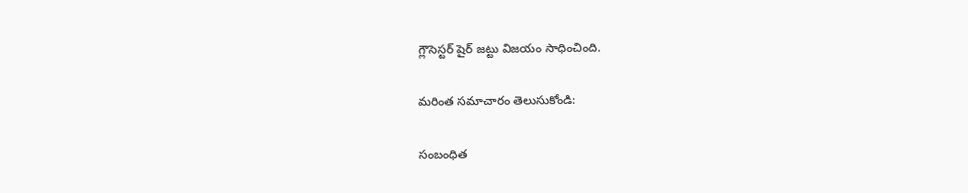గ్లౌసెస్టర్ షైర్ జట్టు విజయం సాధించింది.

మరింత సమాచారం తెలుసుకోండి:

సంబంధిత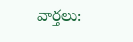వార్తలు: